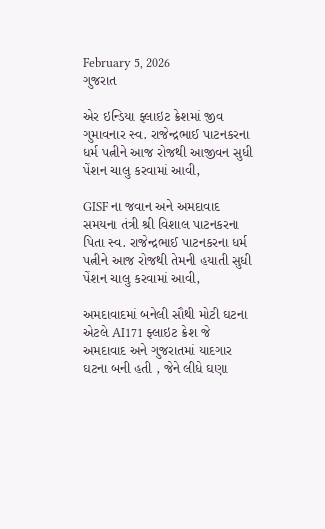February 5, 2026
ગુજરાત

એર ઇન્ડિયા ફ્લાઇટ ક્રેશમાં જીવ ગુમાવનાર સ્વ. રાજેન્દ્રભાઈ પાટનકરના ધર્મ પત્નીને આજ રોજથી આજીવન સુધી પેંશન ચાલુ કરવામાં આવી,

GISF ના જવાન અને અમદાવાદ સમયના તંત્રી શ્રી વિશાલ પાટનકરના પિતા સ્વ. રાજેન્દ્રભાઈ પાટનકરના ધર્મ પત્નીને આજ રોજથી તેમની હયાતી સુધી પેંશન ચાલુ કરવામાં આવી,

અમદાવાદમાં બનેલી સૌથી મોટી ઘટના એટલે AI171 ફ્લાઇટ ક્રેશ જે અમદાવાદ અને ગુજરાતમાં યાદગાર ઘટના બની હતી , જેને લીધે ઘણા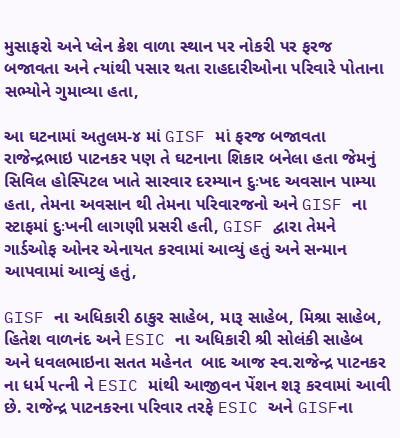મુસાફરો અને પ્લેન ક્રેશ વાળા સ્થાન પર નોકરી પર ફરજ બજાવતા અને ત્યાંથી પસાર થતા રાહદારીઓના પરિવારે પોતાના સભ્યોને ગુમાવ્યા હતા,

આ ઘટનામાં અતુલમ-૪ માં GISF માં ફરજ બજાવતા રાજેન્દ્રભાઇ પાટનકર પણ તે ઘટનાના શિકાર બનેલા હતા જેમનું સિવિલ હોસ્પિટલ ખાતે સારવાર દરમ્યાન દુઃખદ અવસાન પામ્યા હતા, તેમના અવસાન થી તેમના પરિવારજનો અને GISF ના સ્ટાફમાં દુઃખની લાગણી પ્રસરી હતી, GISF દ્વારા તેમને ગાર્ડઓફ ઓનર એનાયત કરવામાં આવ્યું હતું અને સન્માન આપવામાં આવ્યું હતું,

GISF ના અધિકારી ઠાકુર સાહેબ, મારૂ સાહેબ, મિશ્રા સાહેબ, હિતેશ વાળનંદ અને ESIC ના અધિકારી શ્રી સોલંકી સાહેબ અને ધવલભાઇના સતત મહેનત  બાદ આજ સ્વ.રાજેન્દ્ર પાટનકર ના ધર્મ પત્ની ને ESIC માંથી આજીવન પેંશન શરૂ કરવામાં આવી છે. રાજેન્દ્ર પાટનકરના પરિવાર તરફે ESIC અને GISFના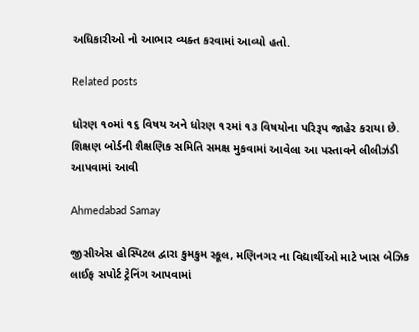અધિકારીઓ નો આભાર વ્યક્ત કરવામાં આવ્યો હતો.

Related posts

ધોરણ ૧૦માં ૧૬ વિષય અને ધોરણ ૧૨માં ૧૩ વિષયોના પરિરૂપ જાહેર કરાયા છે. શિક્ષણ બોર્ડની શૈક્ષણિક સમિતિ સમક્ષ મુકવામાં આવેલા આ પસ્‍તાવને લીલીઝંડી આપવામાં આવી

Ahmedabad Samay

જીસીએસ હોસ્પિટલ દ્વારા કુમકુમ સ્કૂલ, મણિનગર ના વિદ્યાર્થીઓ માટે ખાસ બેઝિક લાઈફ સપોર્ટ ટ્રેનિંગ આપવામાં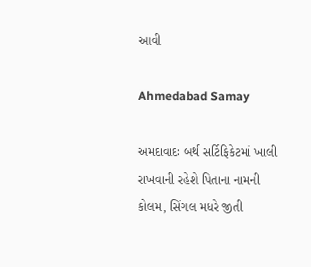આવી

Ahmedabad Samay

અમદાવાદઃ બર્થ સર્ટિફિકેટમાં ખાલી રાખવાની રહેશે પિતાના નામની કોલમ, સિંગલ મધરે જીતી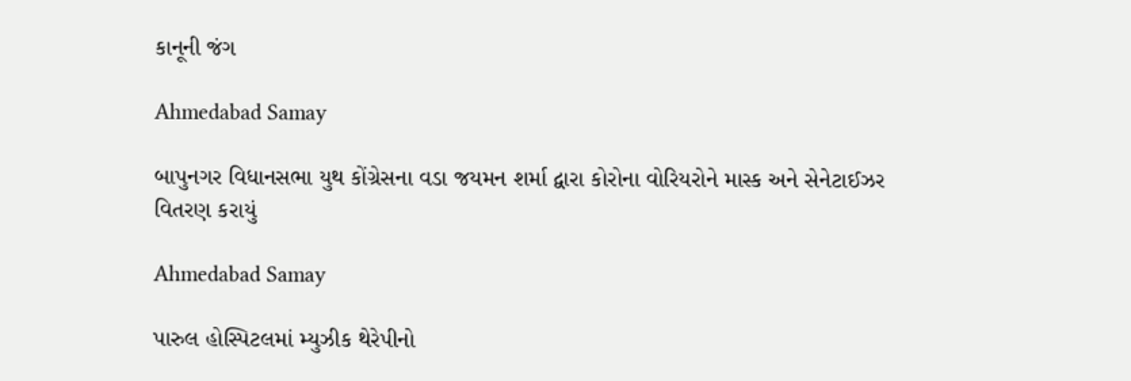કાનૂની જંગ

Ahmedabad Samay

બાપુનગર વિધાનસભા યુથ કોંગ્રેસના વડા જયમન શર્મા દ્વારા કોરોના વોરિયરોને માસ્ક અને સેનેટાઈઝર વિતરણ કરાયું

Ahmedabad Samay

પારુલ હોસ્પિટલમાં મ્યુઝીક થેરેપીનો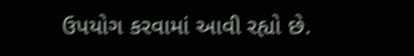ઉપયોગ કરવામાં આવી રહ્યો છે.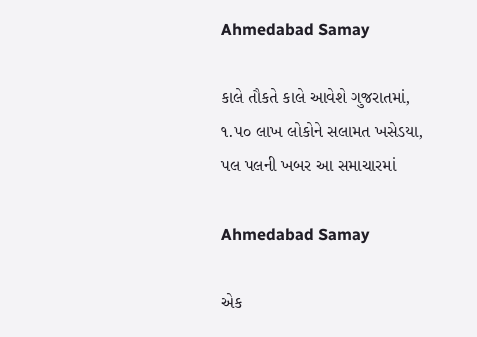Ahmedabad Samay

કાલે તૌકતે કાલે આવેશે ગુજરાતમાં, ૧.૫૦ લાખ લોકોને સલામત ખસેડયા, પલ પલની ખબર આ સમાચારમાં

Ahmedabad Samay

એક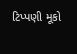ટિપ્પણી મૂકો